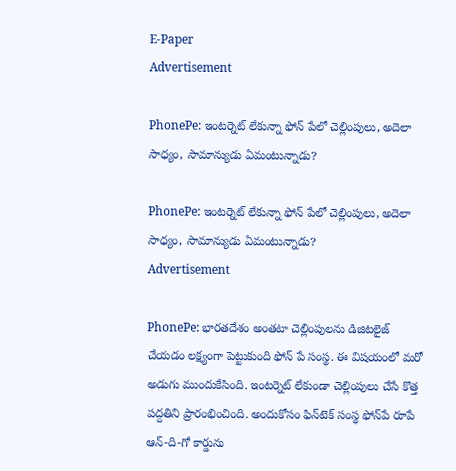E-Paper
Advertisement

PhonePe: ఇంటర్నెట్‌ లేకున్నా ఫోన్‌ పేలో చెల్లింపులు, అదెలా సాధ్యం, సామాన్యుడు ఏమంటున్నాడు?

PhonePe: ఇంటర్నెట్‌ లేకున్నా ఫోన్‌ పేలో చెల్లింపులు, అదెలా సాధ్యం, సామాన్యుడు ఏమంటున్నాడు?
Advertisement

PhonePe: భారతదేశం అంతటా చెల్లింపులను డిజిటలైజ్ చేయడం లక్ష్యంగా పెట్టుకుంది ఫోన్ పే సంస్థ. ఈ విషయంలో మరో అడుగు ముందుకేసింది. ఇంటర్నెట్ లేకుండా చెల్లింపులు చేసే కొత్త పద్దతిని ప్రారంభించింది. అందుకోసం ఫిన్‌టెక్‌ సంస్థ ఫోన్‌పే రూపే ఆన్‌-ది-గో కార్డును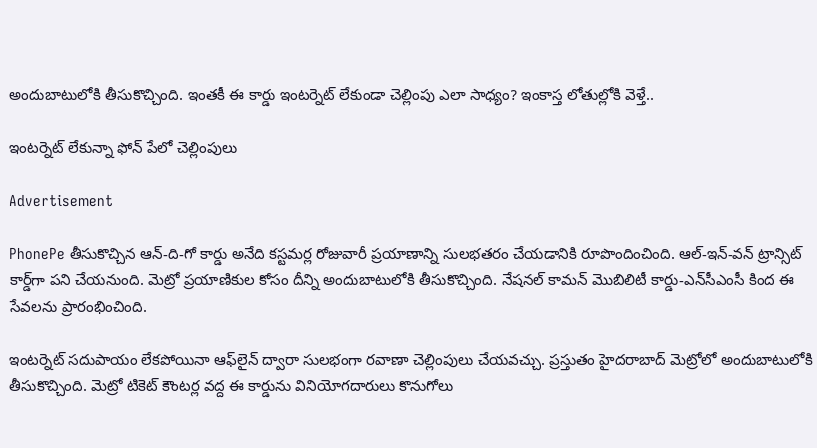అందుబాటులోకి తీసుకొచ్చింది. ఇంతకీ ఈ కార్డు ఇంటర్నెట్ లేకుండా చెల్లింపు ఎలా సాధ్యం? ఇంకాస్త లోతుల్లోకి వెళ్తే..

ఇంటర్నెట్‌ లేకున్నా ఫోన్‌ పేలో చెల్లింపులు

Advertisement

PhonePe తీసుకొచ్చిన ఆన్-ది-గో కార్డు అనేది కస్టమర్ల రోజువారీ ప్రయాణాన్ని సులభతరం చేయడానికి రూపొందించింది. ఆల్-ఇన్-వన్ ట్రాన్సిట్ కార్డ్‌గా పని చేయనుంది. మెట్రో ప్రయాణికుల కోసం దీన్ని అందుబాటులోకి తీసుకొచ్చింది. నేషనల్‌ కామన్‌ మొబిలిటీ కార్డు-ఎన్‌సీఎంసీ కింద ఈ సేవలను ప్రారంభించింది.

ఇంటర్నెట్‌ సదుపాయం లేకపోయినా ఆఫ్‌లైన్‌ ద్వారా సులభంగా రవాణా చెల్లింపులు చేయవచ్చు. ప్రస్తుతం హైదరాబాద్ మెట్రోలో అందుబాటులోకి తీసుకొచ్చింది. మెట్రో టికెట్ కౌంటర్ల వద్ద ఈ కార్డును వినియోగదారులు కొనుగోలు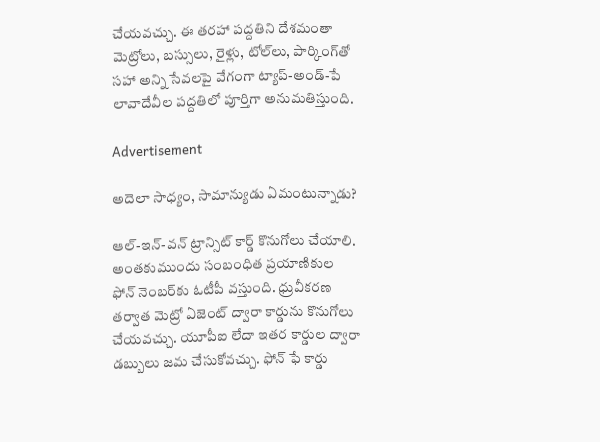చేయవచ్చు. ఈ తరహా పద్దతిని దేశమంతా మెట్రోలు, బస్సులు, రైళ్లు, టోల్‌లు, పార్కింగ్‌తో సహా అన్ని సేవలపై వేగంగా ట్యాప్-అండ్-పే లావాదేవీల పద్దతిలో పూర్తిగా అనుమతిస్తుంది.

Advertisement

అదెలా సాధ్యం, సామాన్యుడు ఏమంటున్నాడు?

ఆల్-ఇన్-వన్ ట్రాన్సిట్ కార్డ్‌ కొనుగోలు చేయాలి. అంతకుముందు సంబంధిత ప్రయాణికుల ఫోన్‌ నెంబర్‌కు ఓటీపీ వస్తుంది. ధ్రువీకరణ తర్వాత మెట్రో ఏజెంట్‌ ద్వారా కార్డును కొనుగోలు చేయవచ్చు. యూపీఐ లేదా ఇతర కార్డుల ద్వారా డబ్బులు జమ చేసుకోవచ్చు. ఫోన్ ఫే కార్డు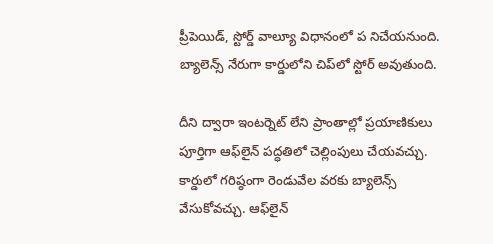ప్రీపెయిడ్, స్టోర్డ్‌ వాల్యూ విధానంలో ప నిచేయనుంది. బ్యాలెన్స్‌ నేరుగా కార్డులోని చిప్‌లో స్టోర్ అవుతుంది.

దీని ద్వారా ఇంటర్నెట్‌ లేని ప్రాంతాల్లో ప్రయాణికులు పూర్తిగా ఆఫ్‌లైన్‌ పద్ధతిలో చెల్లింపులు చేయవచ్చు. కార్డులో గరిష్ఠంగా రెండువేల వరకు బ్యాలెన్స్‌ వేసుకోవచ్చు. ఆఫ్‌లైన్‌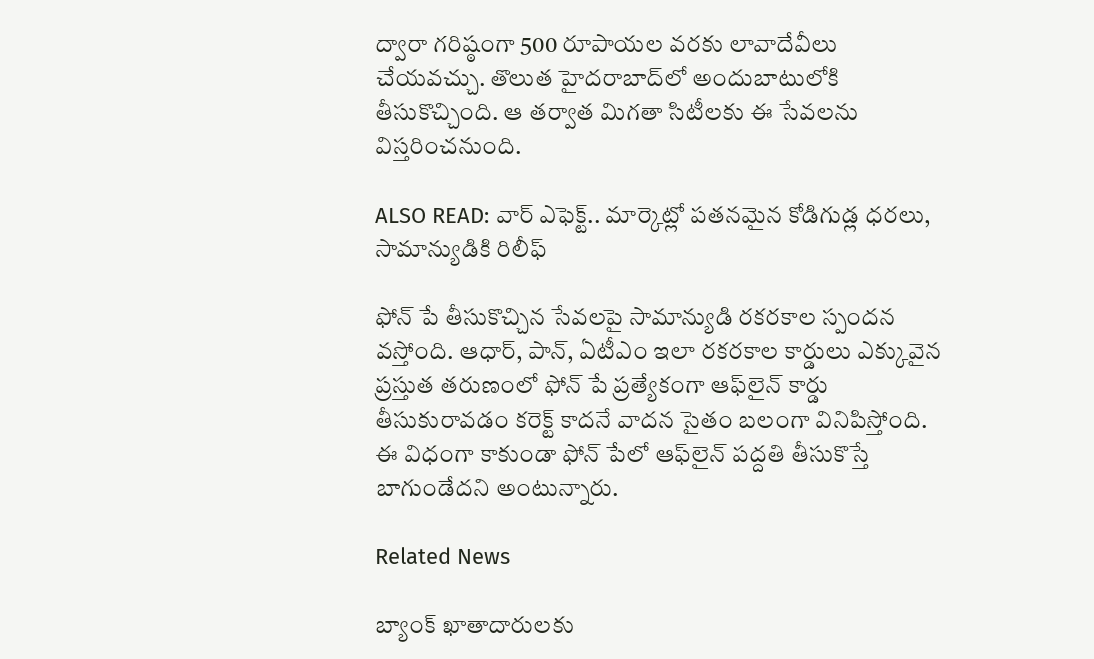ద్వారా గరిష్ఠంగా 500 రూపాయల వరకు లావాదేవీలు చేయవచ్చు. తొలుత హైదరాబాద్‌లో అందుబాటులోకి తీసుకొచ్చింది. ఆ తర్వాత మిగతా సిటీలకు ఈ సేవలను విస్తరించనుంది.

ALSO READ: వార్ ఎఫెక్ట్.. మార్కెట్లో పతనమైన కోడిగుడ్ల ధరలు, సామాన్యుడికి రిలీఫ్

ఫోన్ పే తీసుకొచ్చిన సేవలపై సామాన్యుడి రకరకాల స్పందన వస్తోంది. ఆధార్, పాన్, ఏటీఎం ఇలా రకరకాల కార్డులు ఎక్కువైన ప్రస్తుత తరుణంలో ఫోన్ పే ప్రత్యేకంగా ఆఫ్‌లైన్ కార్డు తీసుకు‌రావడం కరెక్ట్ కాదనే వాదన సైతం బలంగా వినిపిస్తోంది. ఈ విధంగా కాకుండా ఫోన్ పేలో ఆఫ్‌లైన్ పద్దతి తీసుకొస్తే బాగుండేదని అంటున్నారు.

Related News

బ్యాంక్ ఖాతాదారులకు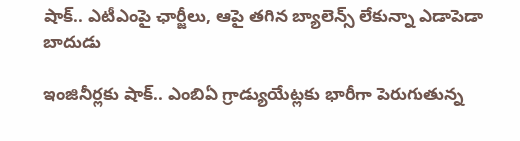షాక్.. ఎటీఎంపై ఛార్జీలు, ఆపై తగిన బ్యాలెన్స్ లేకున్నా ఎడాపెడా బాదుడు

ఇంజినీర్లకు షాక్.. ఎంబిఏ గ్రాడ్యుయేట్లకు భారీగా పెరుగుతున్న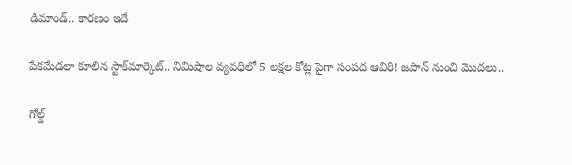డిమాండ్.. కారణం ఇదే

పేకమేడలా కూలిన స్టాక్‌మార్కెట్‌.. నిమిషాల వ్యవధిలో 5 లక్షల కోట్ల పైగా సంపద ఆవిరి! జపాన్ నుంచి మొదలు..

గోల్డ్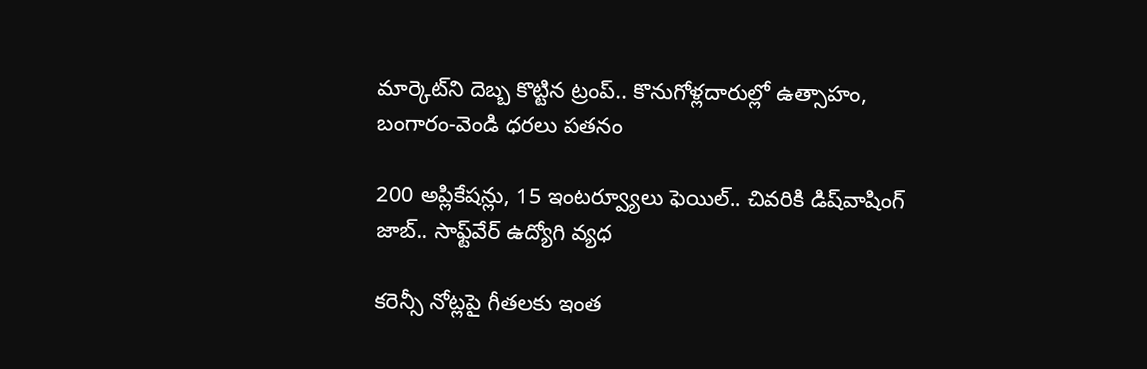మార్కెట్‌ని దెబ్బ కొట్టిన ట్రంప్.. కొనుగోళ్లదారుల్లో ఉత్సాహం, బంగారం-వెండి ధరలు పతనం

200 అప్లికేషన్లు, 15 ఇంటర్వ్యూలు ఫెయిల్.. చివరికి డిష్‌వాషింగ్ జాబ్.. సాఫ్ట్‌వేర్ ఉద్యోగి వ్యధ

కరెన్సీ నోట్లపై గీతలకు ఇంత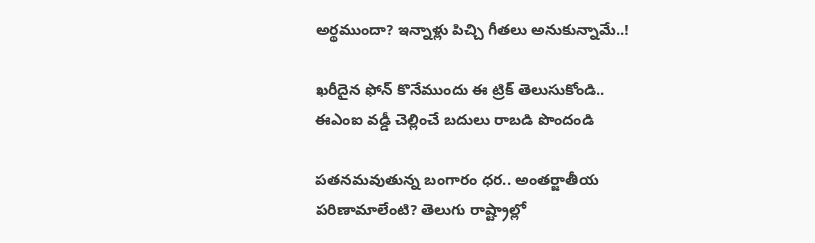అర్థముందా? ఇన్నాళ్లు పిచ్చి గీతలు అనుకున్నామే..!

ఖరీదైన ఫోన్ కొనేముందు ఈ ట్రిక్ తెలుసుకోండి.. ఈఎంఐ వడ్డీ చెల్లించే బదులు రాబడి పొందండి

పతనమవుతున్న బంగారం ధర.. అంతర్జాతీయ పరిణామాలేంటి? తెలుగు రాష్ట్రాల్లో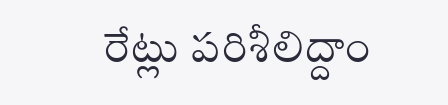రేట్లు పరిశీలిద్దాం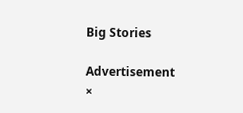Big Stories

Advertisement
×